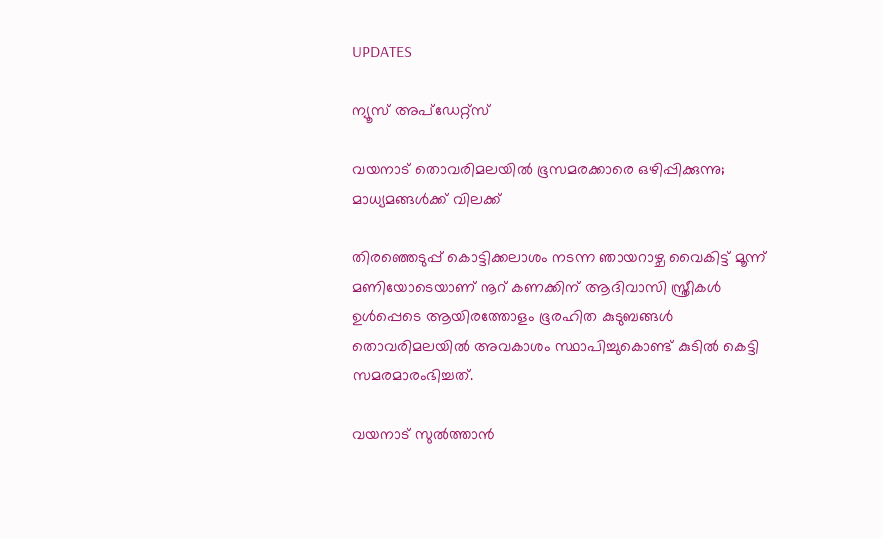UPDATES

ന്യൂസ് അപ്ഡേറ്റ്സ്

വയനാട് തൊവരിമലയിൽ ഭൂസമരക്കാരെ ഒഴിപ്പിക്കുന്നു; മാധ്യമങ്ങള്‍ക്ക് വിലക്ക്

തിര‍ഞ്ഞെടുപ്പ് കൊട്ടിക്കലാശം നടന്ന ഞായറാഴ്ച വൈകിട്ട് മൂന്ന് മണിയോടെയാണ് നൂറ് കണക്കിന് ആദിവാസി സ്ത്രീകൾ ഉൾപ്പെടെ ആയിരത്തോളം ഭൂരഹിത കുടുബങ്ങൾ തൊവരിമലയിൽ അവകാശം സ്ഥാപിച്ചുകൊണ്ട് കുടിൽ കെട്ടി സമരമാരംഭിച്ചത്.

വയനാട് സുൽത്താൻ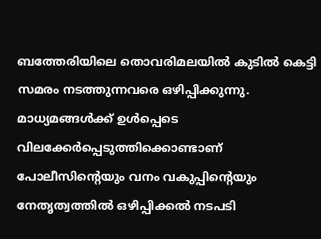ബത്തേരിയിലെ തൊവരിമലയിൽ കുടിൽ കെട്ടി സമരം നടത്തുന്നവരെ ഒഴിപ്പിക്കുന്നു. മാധ്യമങ്ങൾക്ക് ഉൾപ്പെടെ വിലക്കേർപ്പെടുത്തിക്കൊണ്ടാണ് പോലീസിന്റെയും വനം വകുപ്പിന്റെയും നേതൃത്വത്തിൽ ഒഴിപ്പിക്കൽ‌ നടപടി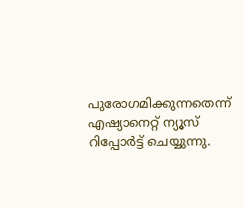പുരോഗമിക്കുന്നതെന്ന് എഷ്യാനെറ്റ് ന്യൂസ് റിപ്പോർട്ട് ചെയ്യുന്നു.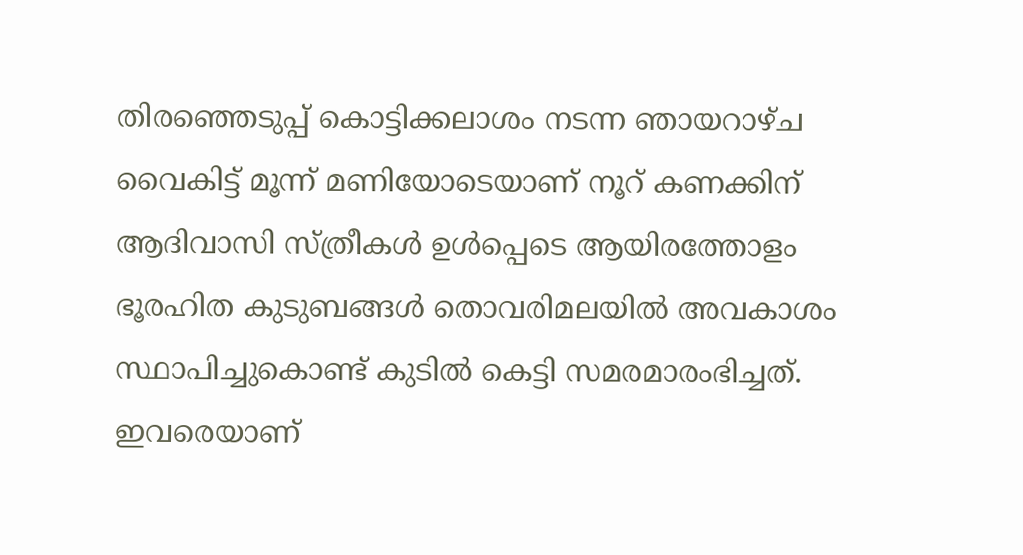തിര‍ഞ്ഞെടുപ്പ് കൊട്ടിക്കലാശം നടന്ന ഞായറാഴ്ച വൈകിട്ട് മൂന്ന് മണിയോടെയാണ് നൂറ് കണക്കിന് ആദിവാസി സ്ത്രീകൾ ഉൾപ്പെടെ ആയിരത്തോളം ഭൂരഹിത കുടുബങ്ങൾ തൊവരിമലയിൽ അവകാശം സ്ഥാപിച്ചുകൊണ്ട് കുടിൽ കെട്ടി സമരമാരംഭിച്ചത്. ഇവരെയാണ്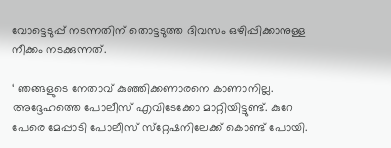വോട്ടെടുപ്പ് നടന്നതിന് തൊട്ടടുത്ത ദിവസം ഒഴിപ്പിക്കാനുള്ള നീക്കം നടക്കുന്നത്.

‘ ഞങ്ങളുടെ നേതാവ് കുഞ്ഞിക്കണാരനെ കാണാനില്ല. അദ്ദേഹത്തെ പോലീസ് എവിടേക്കോ മാറ്റിയിട്ടുണ്ട്. കുറേ പേരെ മേപ്പാടി പോലീസ് സ്‌റ്റേഷനിലേക്ക് കൊണ്ട് പോയി.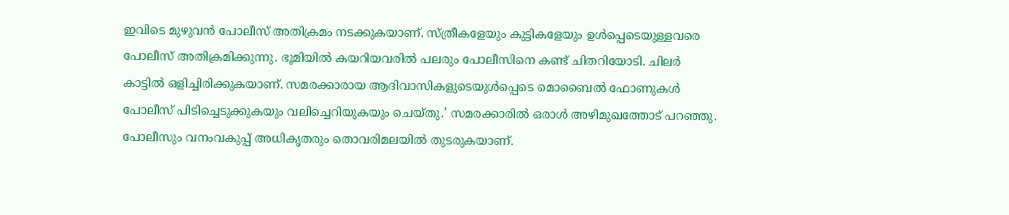ഇവിടെ മുഴുവന്‍ പോലീസ് അതിക്രമം നടക്കുകയാണ്. സ്ത്രീകളേയും കുട്ടികളേയും ഉള്‍പ്പെടെയുള്ളവരെ പോലീസ് അതിക്രമിക്കുന്നു. ഭൂമിയില്‍ കയറിയവരില്‍ പലരും പോലീസിനെ കണ്ട് ചിതറിയോടി. ചിലര്‍ കാട്ടില്‍ ഒളിച്ചിരിക്കുകയാണ്. സമരക്കാരായ ആദിവാസികളുടെയുള്‍പ്പെടെ മൊബൈല്‍ ഫോണുകള്‍ പോലീസ് പിടിച്ചെടുക്കുകയും വലിച്ചെറിയുകയും ചെയ്തു.’ സമരക്കാരില്‍ ഒരാള്‍ അഴിമുഖത്തോട് പറഞ്ഞു. പോലീസും വനംവകുപ്പ് അധികൃതരും തൊവരിമലയില്‍ തുടരുകയാണ്.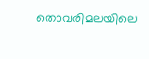തൊവരിമലയിലെ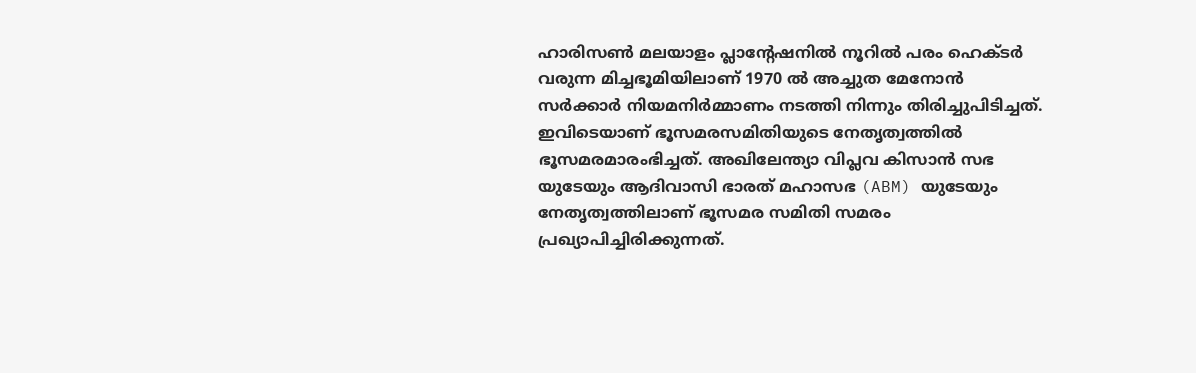ഹാരിസൺ മലയാളം പ്ലാന്റേഷനിൽ നൂറിൽ പരം ഹെക്ടർ വരുന്ന മിച്ചഭൂമിയിലാണ് 1970 ൽ അച്ചുത മേനോൻ സർക്കാർ നിയമനിർമ്മാണം നടത്തി നിന്നും തിരിച്ചുപിടിച്ചത്. ഇവിടെയാണ് ഭൂസമരസമിതിയുടെ നേതൃത്വത്തിൽ ഭൂസമരമാരംഭിച്ചത്. അഖിലേന്ത്യാ വിപ്ലവ കിസാൻ സഭ യുടേയും ആദിവാസി ഭാരത് മഹാസഭ (ABM) യുടേയും നേതൃത്വത്തിലാണ് ഭൂസമര സമിതി സമരം പ്രഖ്യാപിച്ചിരിക്കുന്നത്.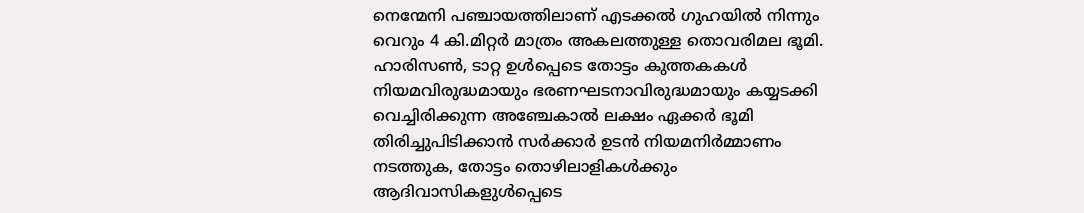നെന്മേനി പഞ്ചായത്തിലാണ് എടക്കൽ ഗുഹയിൽ നിന്നും വെറും 4 കി.മിറ്റർ മാത്രം അകലത്തുള്ള തൊവരിമല ഭൂമി. ഹാരിസൺ, ടാറ്റ ഉൾപ്പെടെ തോട്ടം കുത്തകകൾ നിയമവിരുദ്ധമായും ഭരണഘടനാവിരുദ്ധമായും കയ്യടക്കി വെച്ചിരിക്കുന്ന അഞ്ചേകാൽ ലക്ഷം ഏക്കർ ഭൂമി തിരിച്ചുപിടിക്കാൻ സർക്കാർ ഉടൻ നിയമനിർമ്മാണം നടത്തുക, തോട്ടം തൊഴിലാളികൾക്കും ആദിവാസികളുൾപ്പെടെ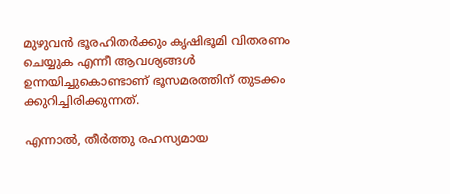മുഴുവൻ ഭൂരഹിതർക്കും കൃഷിഭൂമി വിതരണം ചെയ്യുക എന്നീ ആവശ്യങ്ങൾ ഉന്നയിച്ചുകൊണ്ടാണ് ഭൂസമരത്തിന് തുടക്കം ക്കുറിച്ചിരിക്കുന്നത്.

എന്നാൽ, തീർത്തു രഹസ്യമായ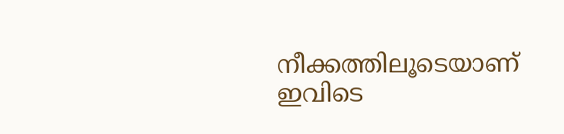നീക്കത്തിലൂടെയാണ് ഇവിടെ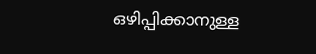ഒഴിപ്പിക്കാനുള്ള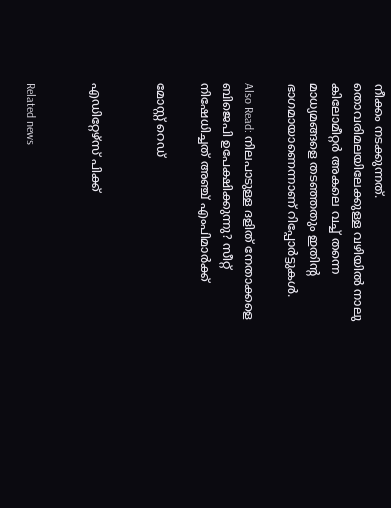നീക്കം നടക്കുന്നത്. തൊവരിമലയിലേക്കുള്ള വഴിയിൽ നാലു കിലോമീറ്റർ‌ അകലെ വച്ച് തന്നെ മാധ്യമങ്ങളെ തടഞ്ഞതും ഇതിന്റ ഭാഗമായാണെന്നാണ് റിപ്പോർട്ടുകൾ.

Also Read: നിലപാടുള്ള ദളിത് നേതാക്കളെ ബിജെപി ഉപേക്ഷിക്കുന്നു? സീറ്റ് നിഷേധിച്ചത് അഞ്ച് എംപിമാര്‍ക്ക്

മോസ്റ്റ് റെഡ്


എഡിറ്റേഴ്സ് പിക്ക്


Related news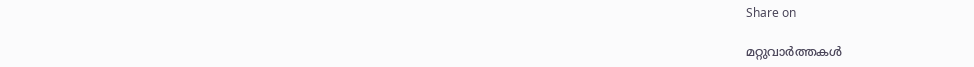Share on

മറ്റുവാര്‍ത്തകള്‍